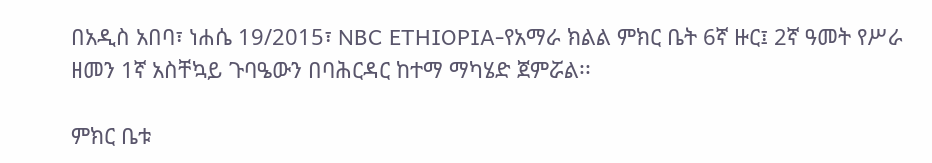በአዲስ አበባ፣ ነሐሴ 19/2015፣ NBC ETHIOPIA-የአማራ ክልል ምክር ቤት 6ኛ ዙር፤ 2ኛ ዓመት የሥራ ዘመን 1ኛ አስቸኳይ ጉባዔውን በባሕርዳር ከተማ ማካሄድ ጀምሯል፡፡

ምክር ቤቱ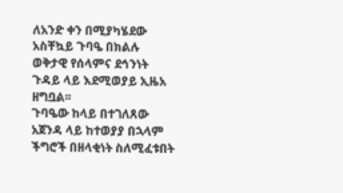ለአንድ ቀን በሚያካሄደው አስቸኳይ ጉባዔ በክልሉ ወቅታዊ የሰላምና ደኅንነት ጉዳይ ላይ እደሚወያይ ኢዜአ ዘግቧል፡፡
ጉባዔው ከላይ በተገለጸው አጀንዳ ላይ ከተወያያ በኋላም ችግሮች በዘላቂነት ስለሚፈቱበት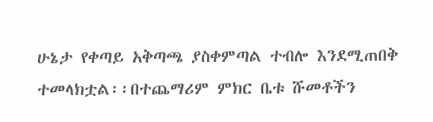ሁኔታ የቀጣይ አቅጣጫ ያስቀምጣል ተብሎ እንደሚጠበቅ ተመላክቷል፡፡በተጨማሪም ምክር ቤቱ ሹመቶችን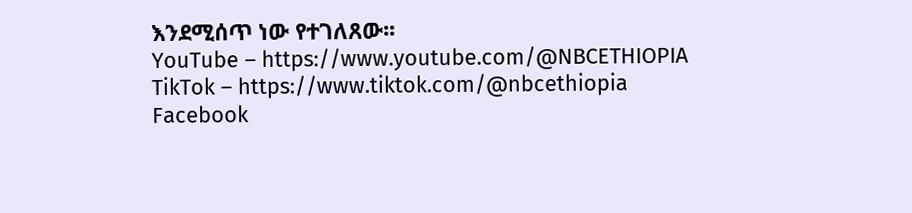እንደሚሰጥ ነው የተገለጸው፡፡
YouTube – https://www.youtube.com/@NBCETHIOPIA
TikTok – https://www.tiktok.com/@nbcethiopia
Facebook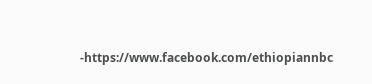-https://www.facebook.com/ethiopiannbc